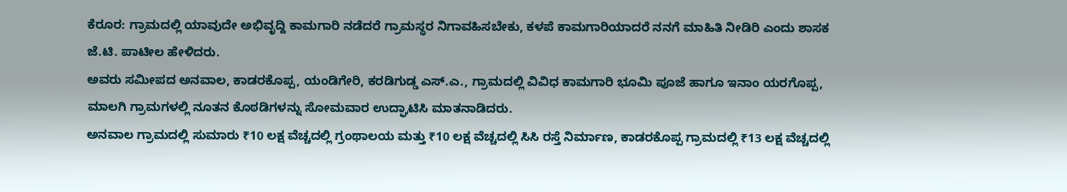ಕೆರೂರ: ಗ್ರಾಮದಲ್ಲಿ ಯಾವುದೇ ಅಭಿವೃದ್ದಿ ಕಾಮಗಾರಿ ನಡೆದರೆ ಗ್ರಾಮಸ್ಥರ ನಿಗಾವಹಿಸಬೇಕು, ಕಳಪೆ ಕಾಮಗಾರಿಯಾದರೆ ನನಗೆ ಮಾಹಿತಿ ನೀಡಿರಿ ಎಂದು ಶಾಸಕ ಜೆ.ಟಿ. ಪಾಟೀಲ ಹೇಳಿದರು.
ಅವರು ಸಮೀಪದ ಅನವಾಲ, ಕಾಡರಕೊಪ್ಪ, ಯಂಡಿಗೇರಿ, ಕರಡಿಗುಡ್ಡ ಎಸ್.ಎ., ಗ್ರಾಮದಲ್ಲಿ ವಿವಿಧ ಕಾಮಗಾರಿ ಭೂಮಿ ಪೂಜೆ ಹಾಗೂ ಇನಾಂ ಯರಗೊಪ್ಪ, ಮಾಲಗಿ ಗ್ರಾಮಗಳಲ್ಲಿ ನೂತನ ಕೊಠಡಿಗಳನ್ನು ಸೋಮವಾರ ಉದ್ಘಾಟಿಸಿ ಮಾತನಾಡಿದರು.
ಅನವಾಲ ಗ್ರಾಮದಲ್ಲಿ ಸುಮಾರು ₹10 ಲಕ್ಷ ವೆಚ್ಚದಲ್ಲಿ ಗ್ರಂಥಾಲಯ ಮತ್ತು ₹10 ಲಕ್ಷ ವೆಚ್ಚದಲ್ಲಿ ಸಿಸಿ ರಸ್ತೆ ನಿರ್ಮಾಣ, ಕಾಡರಕೊಪ್ಪ ಗ್ರಾಮದಲ್ಲಿ ₹13 ಲಕ್ಷ ವೆಚ್ಚದಲ್ಲಿ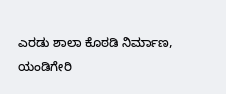ಎರಡು ಶಾಲಾ ಕೊಠಡಿ ನಿರ್ಮಾಣ, ಯಂಡಿಗೇರಿ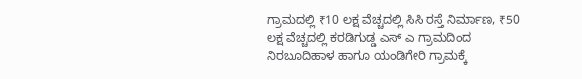ಗ್ರಾಮದಲ್ಲಿ ₹10 ಲಕ್ಷ ವೆಚ್ಚದಲ್ಲಿ ಸಿಸಿ ರಸ್ತೆ ನಿರ್ಮಾಣ, ₹50 ಲಕ್ಷ ವೆಚ್ಚದಲ್ಲಿ ಕರಡಿಗುಡ್ಡ ಎಸ್ ಎ ಗ್ರಾಮದಿಂದ ನಿರಬೂದಿಹಾಳ ಹಾಗೂ ಯಂಡಿಗೇರಿ ಗ್ರಾಮಕ್ಕೆ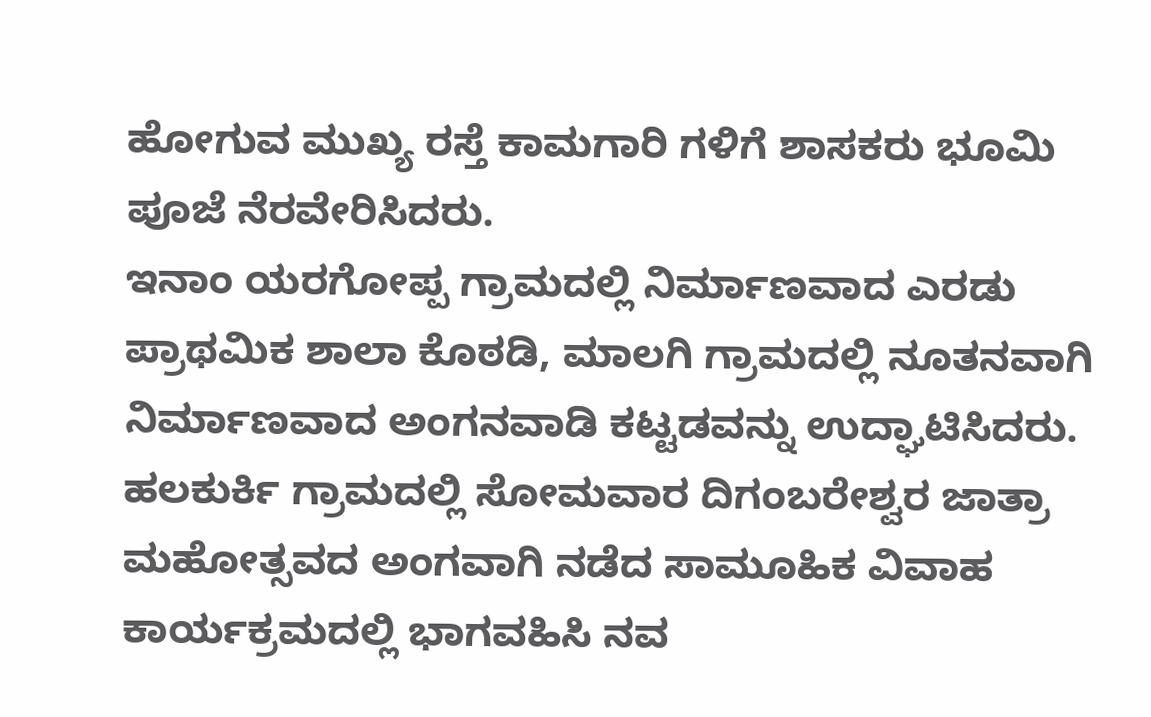ಹೋಗುವ ಮುಖ್ಯ ರಸ್ತೆ ಕಾಮಗಾರಿ ಗಳಿಗೆ ಶಾಸಕರು ಭೂಮಿ ಪೂಜೆ ನೆರವೇರಿಸಿದರು.
ಇನಾಂ ಯರಗೋಪ್ಪ ಗ್ರಾಮದಲ್ಲಿ ನಿರ್ಮಾಣವಾದ ಎರಡು ಪ್ರಾಥಮಿಕ ಶಾಲಾ ಕೊಠಡಿ, ಮಾಲಗಿ ಗ್ರಾಮದಲ್ಲಿ ನೂತನವಾಗಿ ನಿರ್ಮಾಣವಾದ ಅಂಗನವಾಡಿ ಕಟ್ಟಡವನ್ನು ಉದ್ಘಾಟಿಸಿದರು.
ಹಲಕುರ್ಕಿ ಗ್ರಾಮದಲ್ಲಿ ಸೋಮವಾರ ದಿಗಂಬರೇಶ್ವರ ಜಾತ್ರಾ ಮಹೋತ್ಸವದ ಅಂಗವಾಗಿ ನಡೆದ ಸಾಮೂಹಿಕ ವಿವಾಹ ಕಾರ್ಯಕ್ರಮದಲ್ಲಿ ಭಾಗವಹಿಸಿ ನವ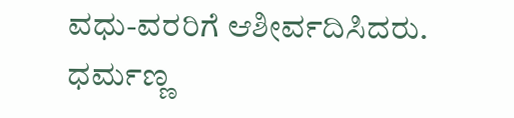ವಧು-ವರರಿಗೆ ಆಶೀರ್ವದಿಸಿದರು.
ಧರ್ಮಣ್ಣ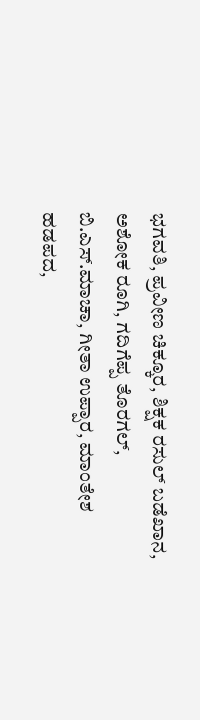ಭಗವತಿ, ಪ್ರವೀಣ ಚಿಕ್ಕೂರ, ಶಿಕ್ಷಕ ರಸುಲ್ ಬಡೆಖಾನ, ಅಶೋಕ ರೂಗಿ, ಗದಿಗೆಪ್ಪ ತೊರಗಲ್, ಬಿ.ಎಸ್.ಮಾಚಾ, ಗೀತಾ ಉಪ್ಪಾರ, ಮಾಂತೇಶ ಹಡಪದ,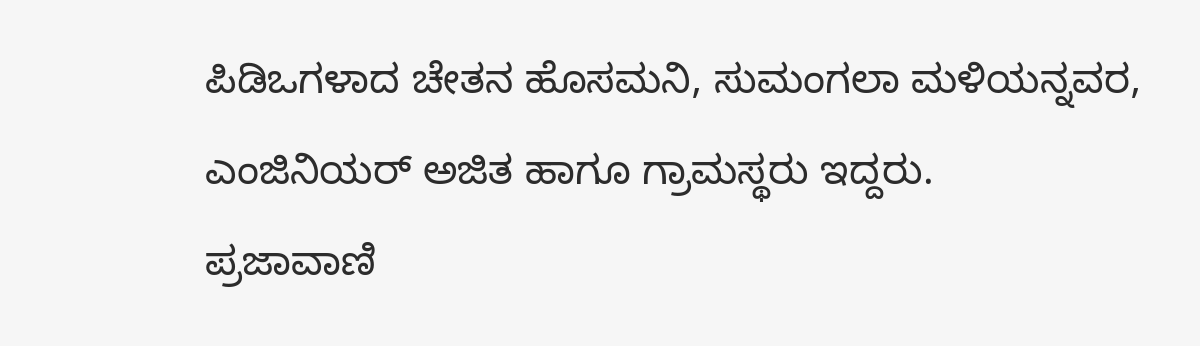ಪಿಡಿಒಗಳಾದ ಚೇತನ ಹೊಸಮನಿ, ಸುಮಂಗಲಾ ಮಳಿಯನ್ನವರ, ಎಂಜಿನಿಯರ್ ಅಜಿತ ಹಾಗೂ ಗ್ರಾಮಸ್ಥರು ಇದ್ದರು.
ಪ್ರಜಾವಾಣಿ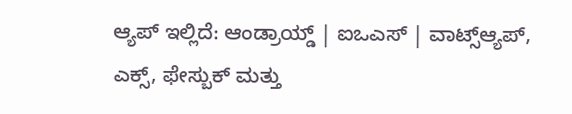ಆ್ಯಪ್ ಇಲ್ಲಿದೆ: ಆಂಡ್ರಾಯ್ಡ್ | ಐಒಎಸ್ | ವಾಟ್ಸ್ಆ್ಯಪ್, ಎಕ್ಸ್, ಫೇಸ್ಬುಕ್ ಮತ್ತು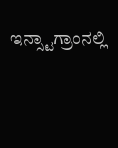ಇನ್ಸ್ಟಾಗ್ರಾಂನಲ್ಲಿ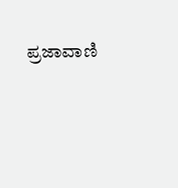ಪ್ರಜಾವಾಣಿ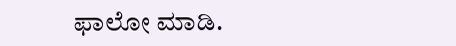ಫಾಲೋ ಮಾಡಿ.